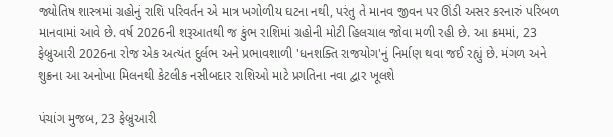જ્યોતિષ શાસ્ત્રમાં ગ્રહોનું રાશિ પરિવર્તન એ માત્ર ખગોળીય ઘટના નથી, પરંતુ તે માનવ જીવન પર ઊંડી અસર કરનારું પરિબળ માનવામાં આવે છે. વર્ષ 2026ની શરૂઆતથી જ કુંભ રાશિમાં ગ્રહોની મોટી હિલચાલ જોવા મળી રહી છે. આ ક્રમમાં, 23 ફેબ્રુઆરી 2026ના રોજ એક અત્યંત દુર્લભ અને પ્રભાવશાળી 'ધનશક્તિ રાજયોગ'નું નિર્માણ થવા જઈ રહ્યું છે. મંગળ અને શુક્રના આ અનોખા મિલનથી કેટલીક નસીબદાર રાશિઓ માટે પ્રગતિના નવા દ્વાર ખૂલશે

પંચાંગ મુજબ, 23 ફેબ્રુઆરી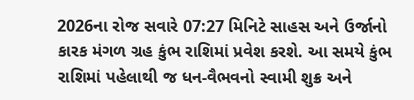2026ના રોજ સવારે 07:27 મિનિટે સાહસ અને ઉર્જાનો કારક મંગળ ગ્રહ કુંભ રાશિમાં પ્રવેશ કરશે. આ સમયે કુંભ રાશિમાં પહેલાથી જ ધન-વૈભવનો સ્વામી શુક્ર અને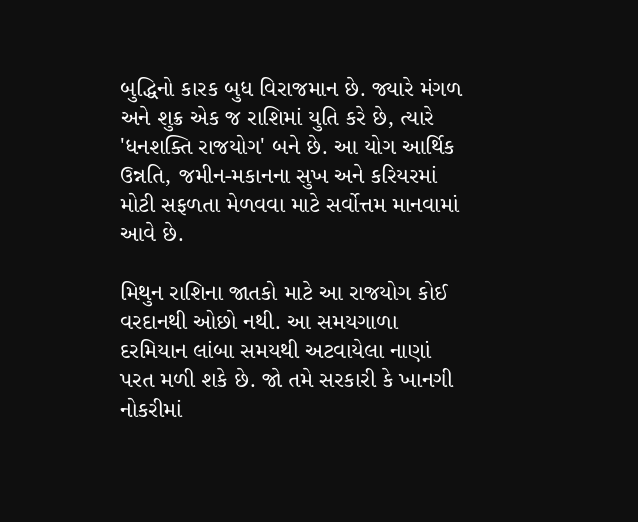બુદ્ધિનો કારક બુધ વિરાજમાન છે. જ્યારે મંગળ અને શુક્ર એક જ રાશિમાં યુતિ કરે છે, ત્યારે 'ધનશક્તિ રાજયોગ' બને છે. આ યોગ આર્થિક ઉન્નતિ, જમીન-મકાનના સુખ અને કરિયરમાં મોટી સફળતા મેળવવા માટે સર્વોત્તમ માનવામાં આવે છે.

મિથુન રાશિના જાતકો માટે આ રાજયોગ કોઈ વરદાનથી ઓછો નથી. આ સમયગાળા દરમિયાન લાંબા સમયથી અટવાયેલા નાણાં પરત મળી શકે છે. જો તમે સરકારી કે ખાનગી નોકરીમાં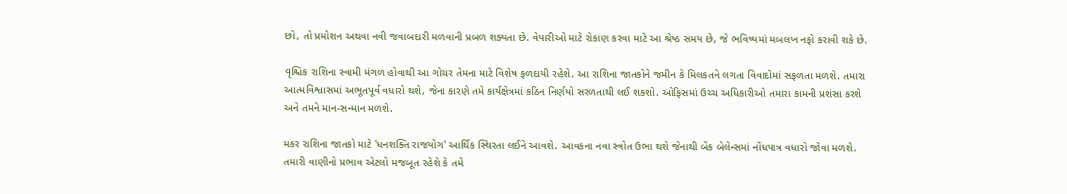છો, તો પ્રમોશન અથવા નવી જવાબદારી મળવાની પ્રબળ શક્યતા છે. વેપારીઓ માટે રોકાણ કરવા માટે આ શ્રેષ્ઠ સમય છે, જે ભવિષ્યમાં મબલખ નફો કરાવી શકે છે.

વૃશ્ચિક રાશિના સ્વામી મંગળ હોવાથી આ ગોચર તેમના માટે વિશેષ ફળદાયી રહેશે. આ રાશિના જાતકોને જમીન કે મિલકતને લગતા વિવાદોમાં સફળતા મળશે. તમારા આત્મવિશ્વાસમાં અભૂતપૂર્વ વધારો થશે, જેના કારણે તમે કાર્યક્ષેત્રમાં કઠિન નિર્ણયો સરળતાથી લઈ શકશો. ઓફિસમાં ઉચ્ચ અધિકારીઓ તમારા કામની પ્રશંસા કરશે અને તમને માન-સન્માન મળશે.

મકર રાશિના જાતકો માટે 'ધનશક્તિ રાજયોગ' આર્થિક સ્થિરતા લઈને આવશે. આવકના નવા સ્ત્રોત ઉભા થશે જેનાથી બેંક બેલેન્સમાં નોંધપાત્ર વધારો જોવા મળશે. તમારી વાણીનો પ્રભાવ એટલો મજબૂત રહેશે કે તમે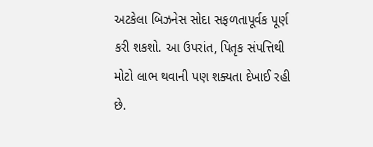અટકેલા બિઝનેસ સોદા સફળતાપૂર્વક પૂર્ણ કરી શકશો. આ ઉપરાંત, પિતૃક સંપત્તિથી મોટો લાભ થવાની પણ શક્યતા દેખાઈ રહી છે.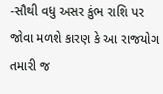-સૌથી વધુ અસર કુંભ રાશિ પર જોવા મળશે કારણ કે આ રાજયોગ તમારી જ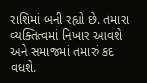રાશિમાં બની રહ્યો છે. તમારા વ્યક્તિત્વમાં નિખાર આવશે અને સમાજમાં તમારું કદ વધશે.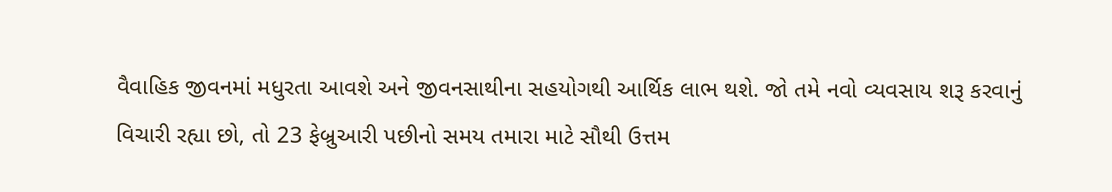વૈવાહિક જીવનમાં મધુરતા આવશે અને જીવનસાથીના સહયોગથી આર્થિક લાભ થશે. જો તમે નવો વ્યવસાય શરૂ કરવાનું વિચારી રહ્યા છો, તો 23 ફેબ્રુઆરી પછીનો સમય તમારા માટે સૌથી ઉત્તમ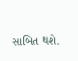સાબિત થશે.